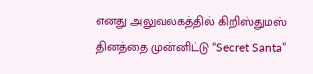எனது அலுவலகத்தில் கிறிஸ்துமஸ் தினத்தை முன்னிட்டு “Secret Santa”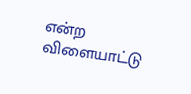என்ற விளையாட்டு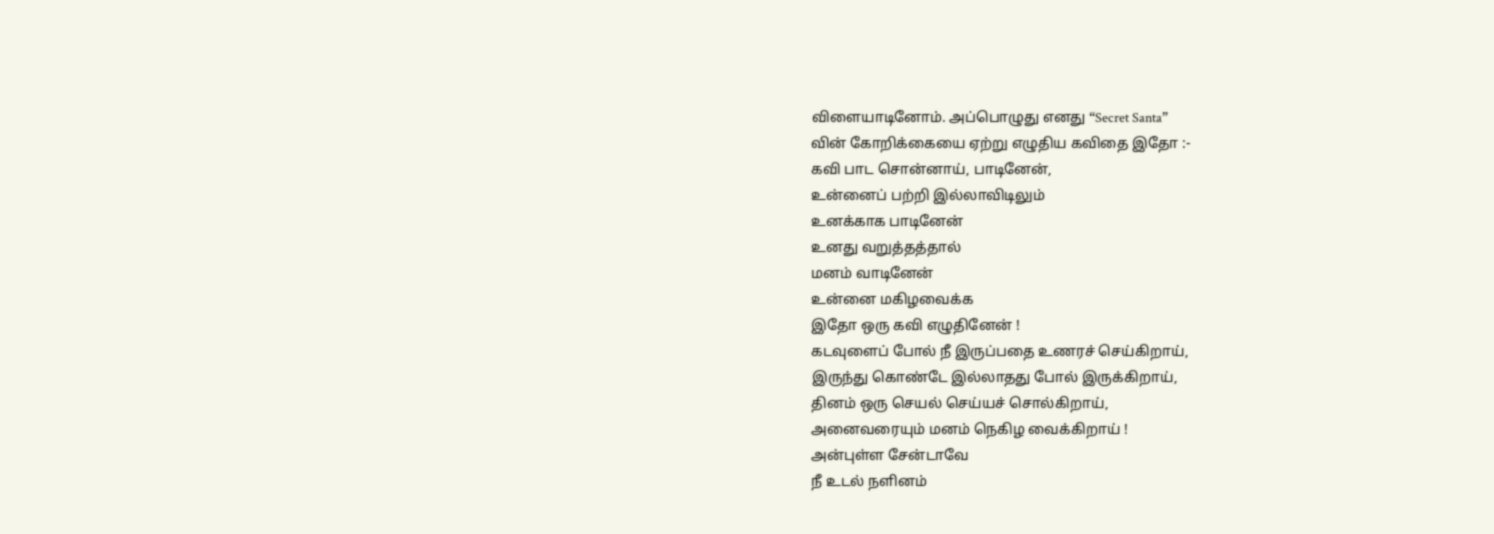விளையாடினோம். அப்பொழுது எனது “Secret Santa”
வின் கோறிக்கையை ஏற்று எழுதிய கவிதை இதோ :-
கவி பாட சொன்னாய், பாடினேன்,
உன்னைப் பற்றி இல்லாவிடிலும்
உனக்காக பாடினேன்
உனது வறுத்தத்தால்
மனம் வாடினேன்
உன்னை மகிழவைக்க
இதோ ஒரு கவி எழுதினேன் !
கடவுளைப் போல் நீ இருப்பதை உணரச் செய்கிறாய்,
இருந்து கொண்டே இல்லாதது போல் இருக்கிறாய்,
தினம் ஒரு செயல் செய்யச் சொல்கிறாய்,
அனைவரையும் மனம் நெகிழ வைக்கிறாய் !
அன்புள்ள சேன்டாவே
நீ உடல் நளினம்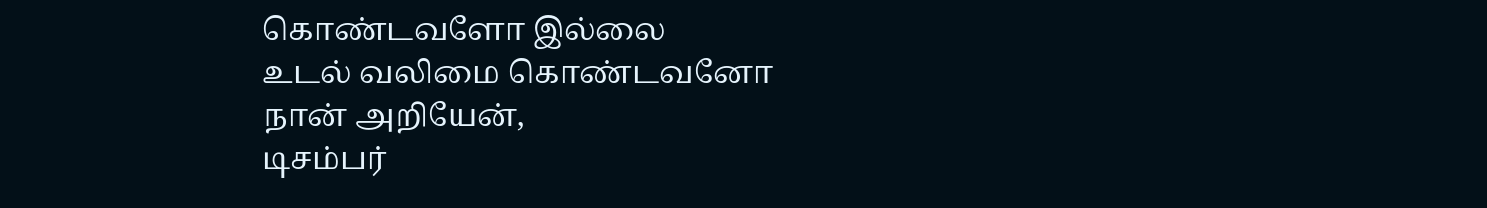கொண்டவளோ இல்லை
உடல் வலிமை கொண்டவனோ
நான் அறியேன்,
டிசம்பர்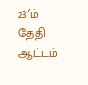23′ம் தேதி
ஆட்டம்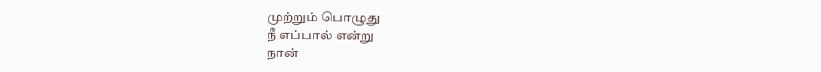முற்றும் பொழுது
நீ எப்பால் என்று
நான்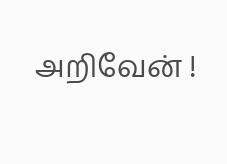அறிவேன் !